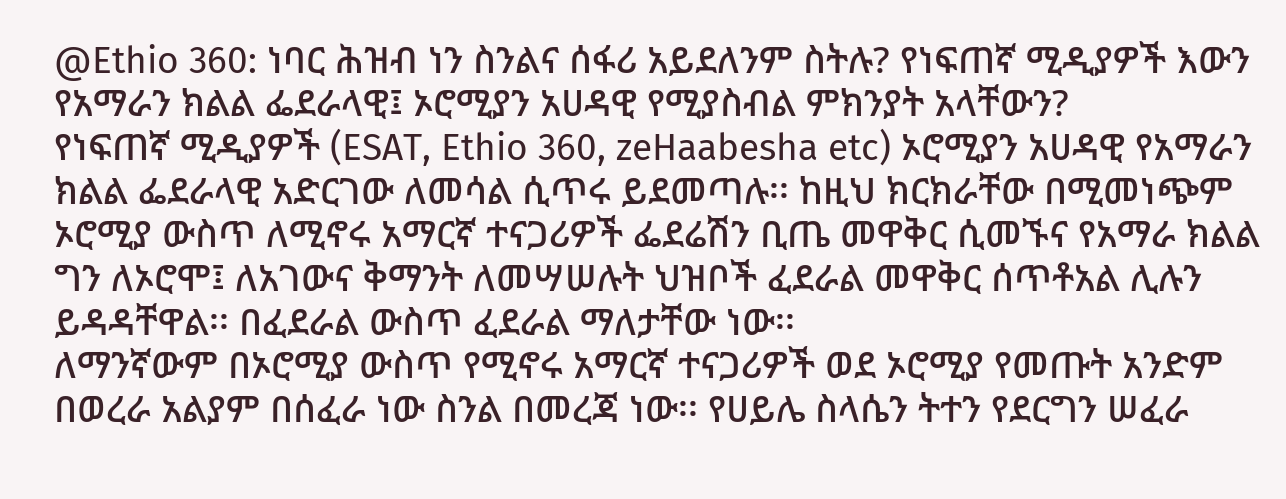@Ethio 360: ነባር ሕዝብ ነን ስንልና ሰፋሪ አይደለንም ስትሉ? የነፍጠኛ ሚዲያዎች እውን የአማራን ክልል ፌደራላዊ፤ ኦሮሚያን አሀዳዊ የሚያስብል ምክንያት አላቸውን?
የነፍጠኛ ሚዲያዎች (ESAT, Ethio 360, zeHaabesha etc) ኦሮሚያን አሀዳዊ የአማራን ክልል ፌደራላዊ አድርገው ለመሳል ሲጥሩ ይደመጣሉ፡፡ ከዚህ ክርክራቸው በሚመነጭም ኦሮሚያ ውስጥ ለሚኖሩ አማርኛ ተናጋሪዎች ፌደሬሽን ቢጤ መዋቅር ሲመኙና የአማራ ክልል ግን ለኦሮሞ፤ ለአገውና ቅማንት ለመሣሠሉት ህዝቦች ፈደራል መዋቅር ሰጥቶአል ሊሉን ይዳዳቸዋል፡፡ በፈደራል ውስጥ ፈደራል ማለታቸው ነው፡፡
ለማንኛውም በኦሮሚያ ውስጥ የሚኖሩ አማርኛ ተናጋሪዎች ወደ ኦሮሚያ የመጡት አንድም በወረራ አልያም በሰፈራ ነው ስንል በመረጃ ነው፡፡ የሀይሌ ስላሴን ትተን የደርግን ሠፈራ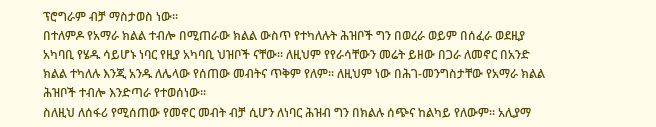ፕሮግራም ብቻ ማስታወስ ነው፡፡
በተለምዶ የአማራ ክልል ተብሎ በሚጠራው ክልል ውስጥ የተካለሉት ሕዝቦች ግን በወረራ ወይም በሰፈራ ወደዚያ አካባቢ የሄዱ ሳይሆኑ ነባር የዚያ አካባቢ ህዝቦች ናቸው፡፡ ለዚህም የየራሳቸውን መሬት ይዘው በጋራ ለመኖር በአንድ ክልል ተካለሉ እንጂ አንዱ ለሌላው የሰጠው መብትና ጥቅም የለም፡፡ ለዚህም ነው በሕገ-መንግስታቸው የአማራ ክልል ሕዝቦች ተብሎ እንድጣራ የተወሰነው፡፡
ስለዚህ ለሰፋሪ የሚሰጠው የመኖር መብት ብቻ ሲሆን ለነባር ሕዝብ ግን በክልሉ ሰጭና ከልካይ የለውም፡፡ አሊያማ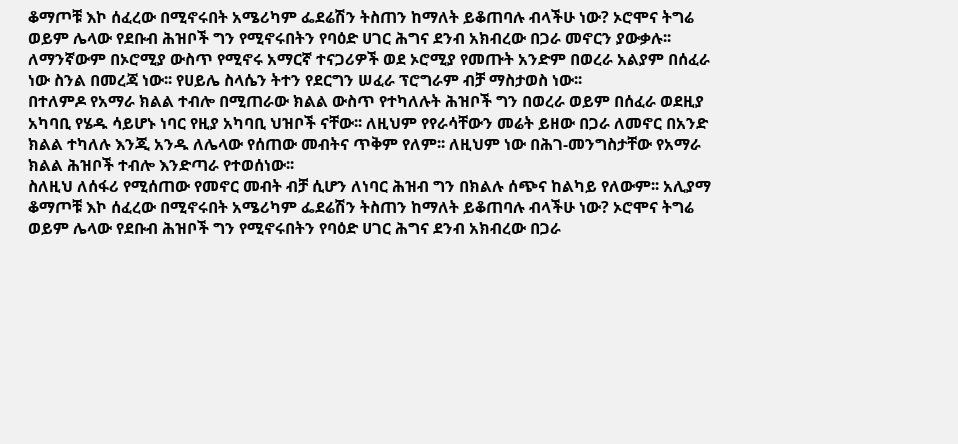ቆማጦቹ እኮ ሰፈረው በሚኖሩበት አሜሪካም ፌደሬሽን ትስጠን ከማለት ይቆጠባሉ ብላችሁ ነው? ኦሮሞና ትግሬ ወይም ሌላው የደቡብ ሕዝቦች ግን የሚኖሩበትን የባዕድ ሀገር ሕግና ደንብ አክብረው በጋራ መኖርን ያውቃሉ፡፡
ለማንኛውም በኦሮሚያ ውስጥ የሚኖሩ አማርኛ ተናጋሪዎች ወደ ኦሮሚያ የመጡት አንድም በወረራ አልያም በሰፈራ ነው ስንል በመረጃ ነው፡፡ የሀይሌ ስላሴን ትተን የደርግን ሠፈራ ፕሮግራም ብቻ ማስታወስ ነው፡፡
በተለምዶ የአማራ ክልል ተብሎ በሚጠራው ክልል ውስጥ የተካለሉት ሕዝቦች ግን በወረራ ወይም በሰፈራ ወደዚያ አካባቢ የሄዱ ሳይሆኑ ነባር የዚያ አካባቢ ህዝቦች ናቸው፡፡ ለዚህም የየራሳቸውን መሬት ይዘው በጋራ ለመኖር በአንድ ክልል ተካለሉ እንጂ አንዱ ለሌላው የሰጠው መብትና ጥቅም የለም፡፡ ለዚህም ነው በሕገ-መንግስታቸው የአማራ ክልል ሕዝቦች ተብሎ እንድጣራ የተወሰነው፡፡
ስለዚህ ለሰፋሪ የሚሰጠው የመኖር መብት ብቻ ሲሆን ለነባር ሕዝብ ግን በክልሉ ሰጭና ከልካይ የለውም፡፡ አሊያማ ቆማጦቹ እኮ ሰፈረው በሚኖሩበት አሜሪካም ፌደሬሽን ትስጠን ከማለት ይቆጠባሉ ብላችሁ ነው? ኦሮሞና ትግሬ ወይም ሌላው የደቡብ ሕዝቦች ግን የሚኖሩበትን የባዕድ ሀገር ሕግና ደንብ አክብረው በጋራ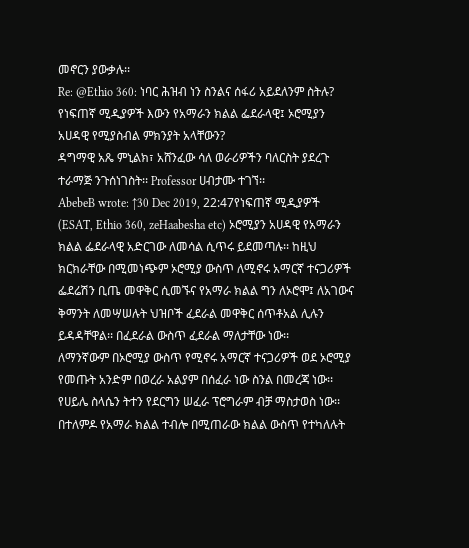መኖርን ያውቃሉ፡፡
Re: @Ethio 360: ነባር ሕዝብ ነን ስንልና ሰፋሪ አይደለንም ስትሉ? የነፍጠኛ ሚዲያዎች እውን የአማራን ክልል ፌደራላዊ፤ ኦሮሚያን አሀዳዊ የሚያስብል ምክንያት አላቸውን?
ዳግማዊ አጼ ምኒልክ፣ አሸንፈው ሳለ ወራሪዎችን ባለርስት ያደረጉ ተራማጅ ንጉሰነገስት፡፡ Professor ሀብታሙ ተገኘ፡፡
AbebeB wrote: ↑30 Dec 2019, 22:47የነፍጠኛ ሚዲያዎች (ESAT, Ethio 360, zeHaabesha etc) ኦሮሚያን አሀዳዊ የአማራን ክልል ፌደራላዊ አድርገው ለመሳል ሲጥሩ ይደመጣሉ፡፡ ከዚህ ክርክራቸው በሚመነጭም ኦሮሚያ ውስጥ ለሚኖሩ አማርኛ ተናጋሪዎች ፌደሬሽን ቢጤ መዋቅር ሲመኙና የአማራ ክልል ግን ለኦሮሞ፤ ለአገውና ቅማንት ለመሣሠሉት ህዝቦች ፈደራል መዋቅር ሰጥቶአል ሊሉን ይዳዳቸዋል፡፡ በፈደራል ውስጥ ፈደራል ማለታቸው ነው፡፡
ለማንኛውም በኦሮሚያ ውስጥ የሚኖሩ አማርኛ ተናጋሪዎች ወደ ኦሮሚያ የመጡት አንድም በወረራ አልያም በሰፈራ ነው ስንል በመረጃ ነው፡፡ የሀይሌ ስላሴን ትተን የደርግን ሠፈራ ፕሮግራም ብቻ ማስታወስ ነው፡፡
በተለምዶ የአማራ ክልል ተብሎ በሚጠራው ክልል ውስጥ የተካለሉት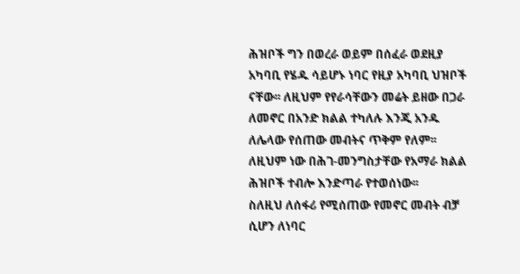ሕዝቦች ግን በወረራ ወይም በሰፈራ ወደዚያ አካባቢ የሄዱ ሳይሆኑ ነባር የዚያ አካባቢ ህዝቦች ናቸው፡፡ ለዚህም የየራሳቸውን መሬት ይዘው በጋራ ለመኖር በአንድ ክልል ተካለሉ እንጂ አንዱ ለሌላው የሰጠው መብትና ጥቅም የለም፡፡ ለዚህም ነው በሕገ-መንግስታቸው የአማራ ክልል ሕዝቦች ተብሎ እንድጣራ የተወሰነው፡፡
ስለዚህ ለሰፋሪ የሚሰጠው የመኖር መብት ብቻ ሲሆን ለነባር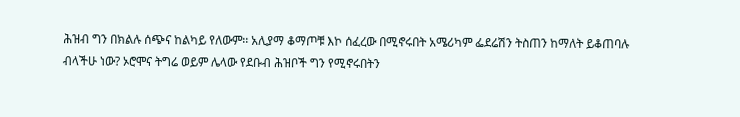ሕዝብ ግን በክልሉ ሰጭና ከልካይ የለውም፡፡ አሊያማ ቆማጦቹ እኮ ሰፈረው በሚኖሩበት አሜሪካም ፌደሬሽን ትስጠን ከማለት ይቆጠባሉ ብላችሁ ነው? ኦሮሞና ትግሬ ወይም ሌላው የደቡብ ሕዝቦች ግን የሚኖሩበትን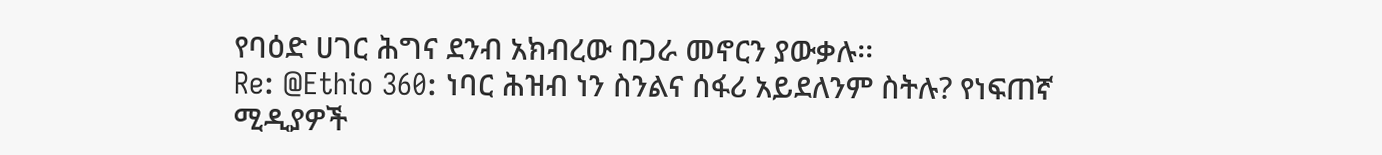የባዕድ ሀገር ሕግና ደንብ አክብረው በጋራ መኖርን ያውቃሉ፡፡
Re: @Ethio 360: ነባር ሕዝብ ነን ስንልና ሰፋሪ አይደለንም ስትሉ? የነፍጠኛ ሚዲያዎች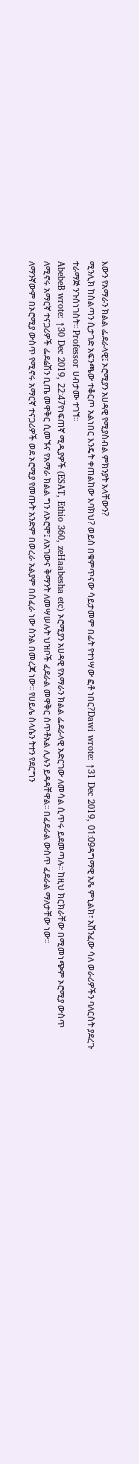እውን የአማራን ክልል ፌደራላዊ፤ ኦሮሚያን አሀዳዊ የሚያስብል ምክንያት አላቸውን?
ሚንሊክ ከስልጣን ሲታገድ አፍንጫው ተቆርጦ አልነበር እንዴት ቀጠልከው እባክህ? ወይስ በቁምጥናው ሳይታመም በፊት የተነሣው ፎቶ ነበር?Dawi wrote: ↑31 Dec 2019, 01:09ዳግማዊ አጼ ምኒልክ፣ አሸንፈው ሳለ ወራሪዎችን ባለርስት ያደረጉ ተራማጅ ንጉሰነገስት፡፡ Professor ሀብታሙ ተገኘ፡፡
AbebeB wrote: ↑30 Dec 2019, 22:47የነፍጠኛ ሚዲያዎች (ESAT, Ethio 360, zeHaabesha etc) ኦሮሚያን አሀዳዊ የአማራን ክልል ፌደራላዊ አድርገው ለመሳል ሲጥሩ ይደመጣሉ፡፡ ከዚህ ክርክራቸው በሚመነጭም ኦሮሚያ ውስጥ ለሚኖሩ አማርኛ ተናጋሪዎች ፌደሬሽን ቢጤ መዋቅር ሲመኙና የአማራ ክልል ግን ለኦሮሞ፤ ለአገውና ቅማንት ለመሣሠሉት ህዝቦች ፈደራል መዋቅር ሰጥቶአል ሊሉን ይዳዳቸዋል፡፡ በፈደራል ውስጥ ፈደራል ማለታቸው ነው፡፡
ለማንኛውም በኦሮሚያ ውስጥ የሚኖሩ አማርኛ ተናጋሪዎች ወደ ኦሮሚያ የመጡት አንድም በወረራ አልያም በሰፈራ ነው ስንል በመረጃ ነው፡፡ የሀይሌ ስላሴን ትተን የደርግን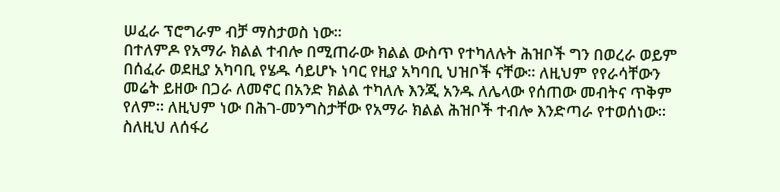ሠፈራ ፕሮግራም ብቻ ማስታወስ ነው፡፡
በተለምዶ የአማራ ክልል ተብሎ በሚጠራው ክልል ውስጥ የተካለሉት ሕዝቦች ግን በወረራ ወይም በሰፈራ ወደዚያ አካባቢ የሄዱ ሳይሆኑ ነባር የዚያ አካባቢ ህዝቦች ናቸው፡፡ ለዚህም የየራሳቸውን መሬት ይዘው በጋራ ለመኖር በአንድ ክልል ተካለሉ እንጂ አንዱ ለሌላው የሰጠው መብትና ጥቅም የለም፡፡ ለዚህም ነው በሕገ-መንግስታቸው የአማራ ክልል ሕዝቦች ተብሎ እንድጣራ የተወሰነው፡፡
ስለዚህ ለሰፋሪ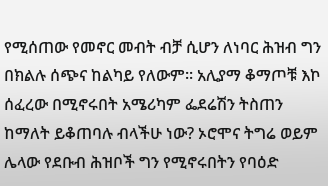የሚሰጠው የመኖር መብት ብቻ ሲሆን ለነባር ሕዝብ ግን በክልሉ ሰጭና ከልካይ የለውም፡፡ አሊያማ ቆማጦቹ እኮ ሰፈረው በሚኖሩበት አሜሪካም ፌደሬሽን ትስጠን ከማለት ይቆጠባሉ ብላችሁ ነው? ኦሮሞና ትግሬ ወይም ሌላው የደቡብ ሕዝቦች ግን የሚኖሩበትን የባዕድ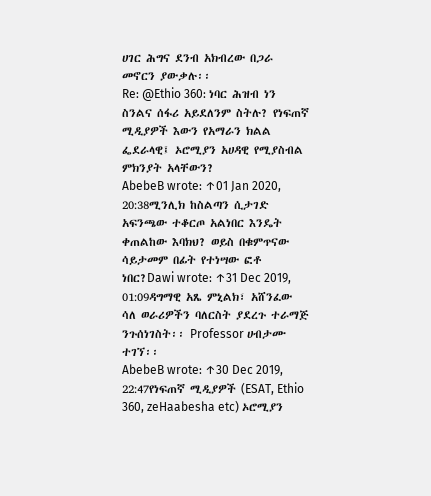ሀገር ሕግና ደንብ አክብረው በጋራ መኖርን ያውቃሉ፡፡
Re: @Ethio 360: ነባር ሕዝብ ነን ስንልና ሰፋሪ አይደለንም ስትሉ? የነፍጠኛ ሚዲያዎች እውን የአማራን ክልል ፌደራላዊ፤ ኦሮሚያን አሀዳዊ የሚያስብል ምክንያት አላቸውን?
AbebeB wrote: ↑01 Jan 2020, 20:38ሚንሊክ ከስልጣን ሲታገድ አፍንጫው ተቆርጦ አልነበር እንዴት ቀጠልከው እባክህ? ወይስ በቁምጥናው ሳይታመም በፊት የተነሣው ፎቶ ነበር?Dawi wrote: ↑31 Dec 2019, 01:09ዳግማዊ አጼ ምኒልክ፣ አሸንፈው ሳለ ወራሪዎችን ባለርስት ያደረጉ ተራማጅ ንጉሰነገስት፡፡ Professor ሀብታሙ ተገኘ፡፡
AbebeB wrote: ↑30 Dec 2019, 22:47የነፍጠኛ ሚዲያዎች (ESAT, Ethio 360, zeHaabesha etc) ኦሮሚያን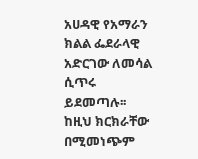አሀዳዊ የአማራን ክልል ፌደራላዊ አድርገው ለመሳል ሲጥሩ ይደመጣሉ፡፡ ከዚህ ክርክራቸው በሚመነጭም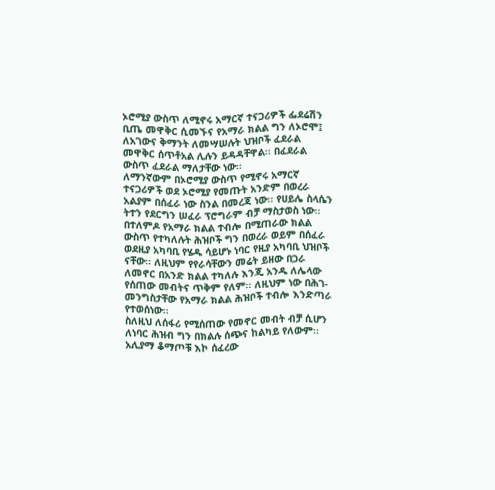ኦሮሚያ ውስጥ ለሚኖሩ አማርኛ ተናጋሪዎች ፌደሬሽን ቢጤ መዋቅር ሲመኙና የአማራ ክልል ግን ለኦሮሞ፤ ለአገውና ቅማንት ለመሣሠሉት ህዝቦች ፈደራል መዋቅር ሰጥቶአል ሊሉን ይዳዳቸዋል፡፡ በፈደራል ውስጥ ፈደራል ማለታቸው ነው፡፡
ለማንኛውም በኦሮሚያ ውስጥ የሚኖሩ አማርኛ ተናጋሪዎች ወደ ኦሮሚያ የመጡት አንድም በወረራ አልያም በሰፈራ ነው ስንል በመረጃ ነው፡፡ የሀይሌ ስላሴን ትተን የደርግን ሠፈራ ፕሮግራም ብቻ ማስታወስ ነው፡፡
በተለምዶ የአማራ ክልል ተብሎ በሚጠራው ክልል ውስጥ የተካለሉት ሕዝቦች ግን በወረራ ወይም በሰፈራ ወደዚያ አካባቢ የሄዱ ሳይሆኑ ነባር የዚያ አካባቢ ህዝቦች ናቸው፡፡ ለዚህም የየራሳቸውን መሬት ይዘው በጋራ ለመኖር በአንድ ክልል ተካለሉ እንጂ አንዱ ለሌላው የሰጠው መብትና ጥቅም የለም፡፡ ለዚህም ነው በሕገ-መንግስታቸው የአማራ ክልል ሕዝቦች ተብሎ እንድጣራ የተወሰነው፡፡
ስለዚህ ለሰፋሪ የሚሰጠው የመኖር መብት ብቻ ሲሆን ለነባር ሕዝብ ግን በክልሉ ሰጭና ከልካይ የለውም፡፡ አሊያማ ቆማጦቹ እኮ ሰፈረው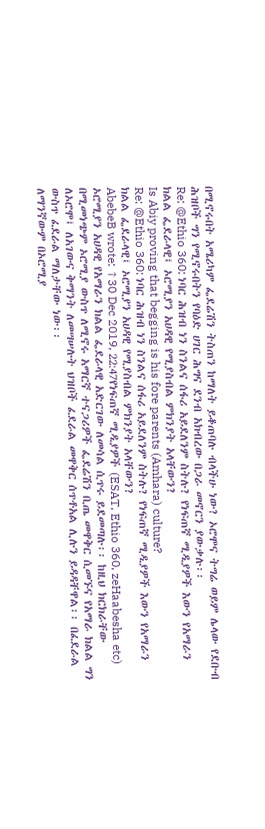በሚኖሩበት አሜሪካም ፌደሬሽን ትስጠን ከማለት ይቆጠባሉ ብላችሁ ነው? ኦሮሞና ትግሬ ወይም ሌላው የደቡብ ሕዝቦች ግን የሚኖሩበትን የባዕድ ሀገር ሕግና ደንብ አክብረው በጋራ መኖርን ያውቃሉ፡፡
Re: @Ethio 360: ነባር ሕዝብ ነን ስንልና ሰፋሪ አይደለንም ስትሉ? የነፍጠኛ ሚዲያዎች እውን የአማራን ክልል ፌደራላዊ፤ ኦሮሚያን አሀዳዊ የሚያስብል ምክንያት አላቸውን?
Is Abiy proving that begging is his fore parents (Amhara) culture?
Re: @Ethio 360: ነባር ሕዝብ ነን ስንልና ሰፋሪ አይደለንም ስትሉ? የነፍጠኛ ሚዲያዎች እውን የአማራን ክልል ፌደራላዊ፤ ኦሮሚያን አሀዳዊ የሚያስብል ምክንያት አላቸውን?
AbebeB wrote: ↑30 Dec 2019, 22:47የነፍጠኛ ሚዲያዎች (ESAT, Ethio 360, zeHaabesha etc) ኦሮሚያን አሀዳዊ የአማራን ክልል ፌደራላዊ አድርገው ለመሳል ሲጥሩ ይደመጣሉ፡፡ ከዚህ ክርክራቸው በሚመነጭም ኦሮሚያ ውስጥ ለሚኖሩ አማርኛ ተናጋሪዎች ፌደሬሽን ቢጤ መዋቅር ሲመኙና የአማራ ክልል ግን ለኦሮሞ፤ ለአገውና ቅማንት ለመሣሠሉት ህዝቦች ፈደራል መዋቅር ሰጥቶአል ሊሉን ይዳዳቸዋል፡፡ በፈደራል ውስጥ ፈደራል ማለታቸው ነው፡፡
ለማንኛውም በኦሮሚያ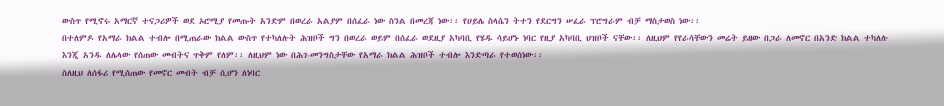ውስጥ የሚኖሩ አማርኛ ተናጋሪዎች ወደ ኦሮሚያ የመጡት አንድም በወረራ አልያም በሰፈራ ነው ስንል በመረጃ ነው፡፡ የሀይሌ ስላሴን ትተን የደርግን ሠፈራ ፕሮግራም ብቻ ማስታወስ ነው፡፡
በተለምዶ የአማራ ክልል ተብሎ በሚጠራው ክልል ውስጥ የተካለሉት ሕዝቦች ግን በወረራ ወይም በሰፈራ ወደዚያ አካባቢ የሄዱ ሳይሆኑ ነባር የዚያ አካባቢ ህዝቦች ናቸው፡፡ ለዚህም የየራሳቸውን መሬት ይዘው በጋራ ለመኖር በአንድ ክልል ተካለሉ እንጂ አንዱ ለሌላው የሰጠው መብትና ጥቅም የለም፡፡ ለዚህም ነው በሕገ-መንግስታቸው የአማራ ክልል ሕዝቦች ተብሎ እንድጣራ የተወሰነው፡፡
ስለዚህ ለሰፋሪ የሚሰጠው የመኖር መብት ብቻ ሲሆን ለነባር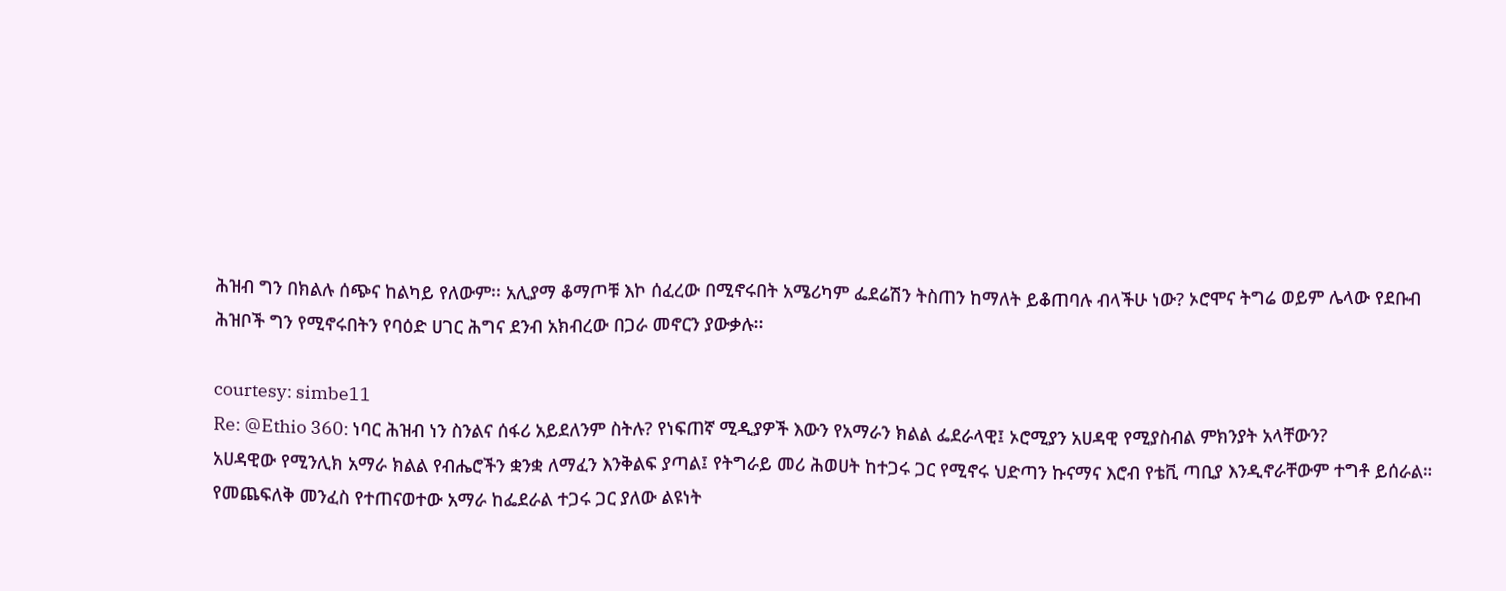ሕዝብ ግን በክልሉ ሰጭና ከልካይ የለውም፡፡ አሊያማ ቆማጦቹ እኮ ሰፈረው በሚኖሩበት አሜሪካም ፌደሬሽን ትስጠን ከማለት ይቆጠባሉ ብላችሁ ነው? ኦሮሞና ትግሬ ወይም ሌላው የደቡብ ሕዝቦች ግን የሚኖሩበትን የባዕድ ሀገር ሕግና ደንብ አክብረው በጋራ መኖርን ያውቃሉ፡፡

courtesy: simbe11
Re: @Ethio 360: ነባር ሕዝብ ነን ስንልና ሰፋሪ አይደለንም ስትሉ? የነፍጠኛ ሚዲያዎች እውን የአማራን ክልል ፌደራላዊ፤ ኦሮሚያን አሀዳዊ የሚያስብል ምክንያት አላቸውን?
አሀዳዊው የሚንሊክ አማራ ክልል የብሔሮችን ቋንቋ ለማፈን እንቅልፍ ያጣል፤ የትግራይ መሪ ሕወሀት ከተጋሩ ጋር የሚኖሩ ህድጣን ኩናማና እሮብ የቴቪ ጣቢያ እንዲኖራቸውም ተግቶ ይሰራል።
የመጨፍለቅ መንፈስ የተጠናወተው አማራ ከፌደራል ተጋሩ ጋር ያለው ልዩነት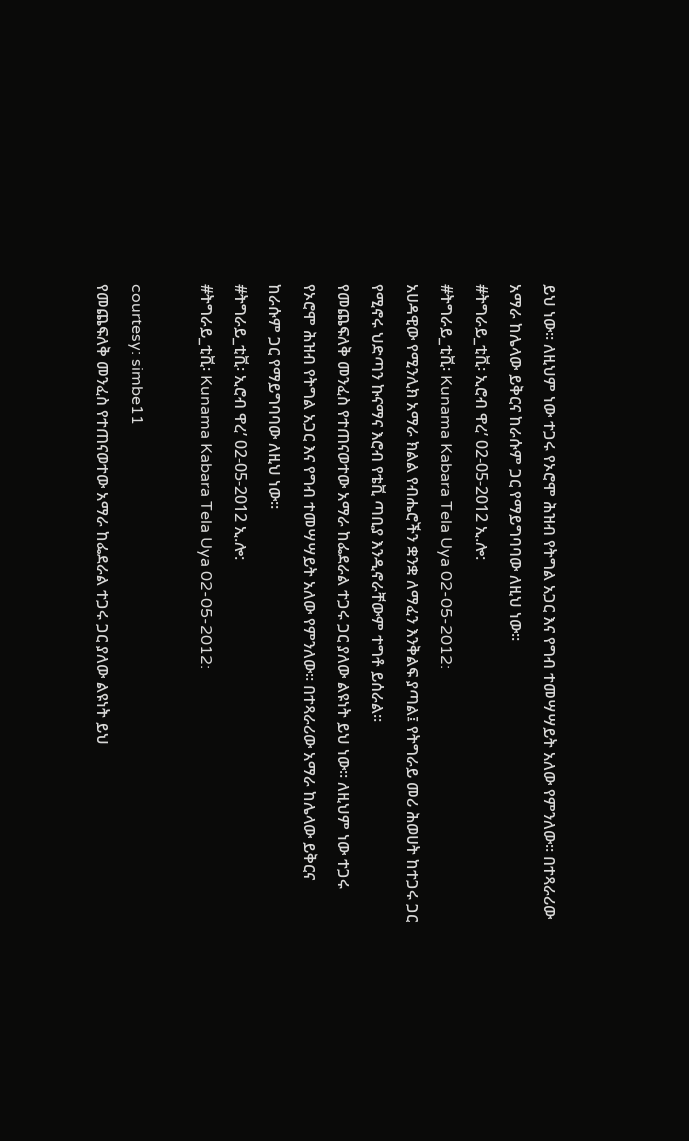ይህ ነው። ለዚህም ነው ተጋሩ የኦሮሞ ሕዝብ የትግል አጋር እና የግብ ተመሣሣይት አለው የምንለው። በተጻራሪው አማራ ከሌላው ይቅርና ከራሱም ጋር የማይግባባው ለዚህ ነው።
#ትግራይ_ቲቪ፡ ኢሮብ ዋረ’ 02-05-2012 ኢ.ሎ:
#ትግራይ_ቲቪ፡ Kunama Kabara Tela Uya 02-05-2012:
አሀዳዊው የሚንሊክ አማራ ክልል የብሔሮችን ቋንቋ ለማፈን እንቅልፍ ያጣል፤ የትግራይ መሪ ሕወሀት ከተጋሩ ጋር የሚኖሩ ህድጣን ኩናማና እሮብ የቴቪ ጣቢያ እንዲኖራቸውም ተግቶ ይሰራል።
የመጨፍለቅ መንፈስ የተጠናወተው አማራ ከፌደራል ተጋሩ ጋር ያለው ልዩነት ይህ ነው። ለዚህም ነው ተጋሩ የኦሮሞ ሕዝብ የትግል አጋር እና የግብ ተመሣሣይት አለው የምንለው። በተጻራሪው አማራ ከሌላው ይቅርና ከራሱም ጋር የማይግባባው ለዚህ ነው።
#ትግራይ_ቲቪ፡ ኢሮብ ዋረ’ 02-05-2012 ኢ.ሎ:
#ትግራይ_ቲቪ፡ Kunama Kabara Tela Uya 02-05-2012:

courtesy: simbe11
የመጨፍለቅ መንፈስ የተጠናወተው አማራ ከፌደራል ተጋሩ ጋር ያለው ልዩነት ይህ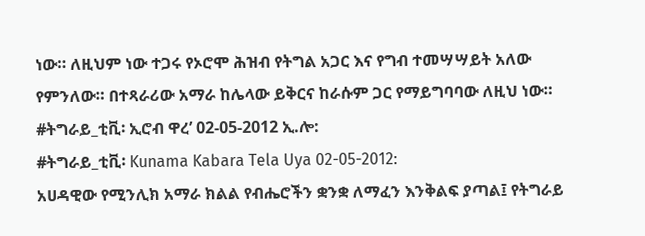ነው። ለዚህም ነው ተጋሩ የኦሮሞ ሕዝብ የትግል አጋር እና የግብ ተመሣሣይት አለው የምንለው። በተጻራሪው አማራ ከሌላው ይቅርና ከራሱም ጋር የማይግባባው ለዚህ ነው።
#ትግራይ_ቲቪ፡ ኢሮብ ዋረ’ 02-05-2012 ኢ.ሎ:
#ትግራይ_ቲቪ፡ Kunama Kabara Tela Uya 02-05-2012:
አሀዳዊው የሚንሊክ አማራ ክልል የብሔሮችን ቋንቋ ለማፈን እንቅልፍ ያጣል፤ የትግራይ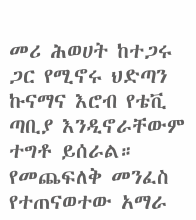መሪ ሕወሀት ከተጋሩ ጋር የሚኖሩ ህድጣን ኩናማና እሮብ የቴቪ ጣቢያ እንዲኖራቸውም ተግቶ ይሰራል።
የመጨፍለቅ መንፈስ የተጠናወተው አማራ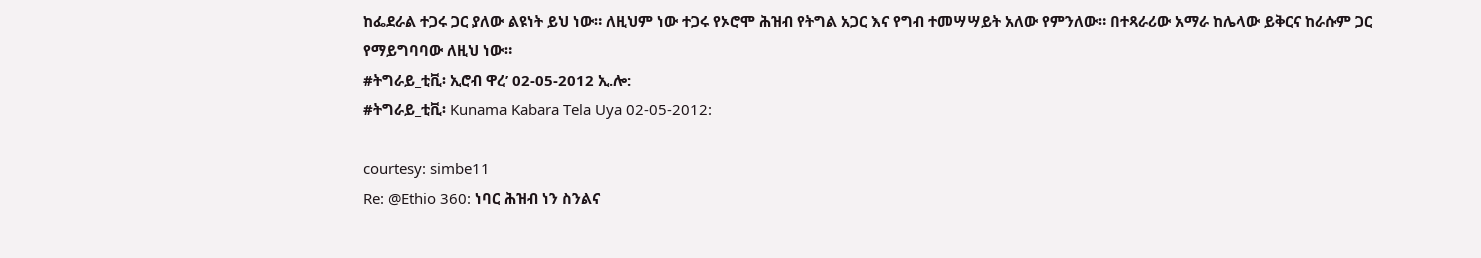ከፌደራል ተጋሩ ጋር ያለው ልዩነት ይህ ነው። ለዚህም ነው ተጋሩ የኦሮሞ ሕዝብ የትግል አጋር እና የግብ ተመሣሣይት አለው የምንለው። በተጻራሪው አማራ ከሌላው ይቅርና ከራሱም ጋር የማይግባባው ለዚህ ነው።
#ትግራይ_ቲቪ፡ ኢሮብ ዋረ’ 02-05-2012 ኢ.ሎ:
#ትግራይ_ቲቪ፡ Kunama Kabara Tela Uya 02-05-2012:

courtesy: simbe11
Re: @Ethio 360: ነባር ሕዝብ ነን ስንልና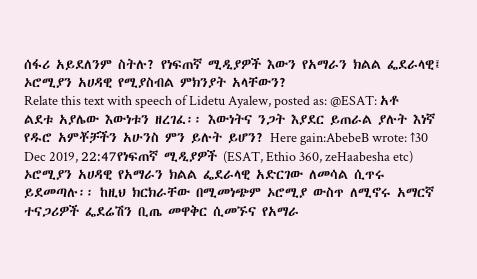ሰፋሪ አይደለንም ስትሉ? የነፍጠኛ ሚዲያዎች እውን የአማራን ክልል ፌደራላዊ፤ ኦሮሚያን አሀዳዊ የሚያስብል ምክንያት አላቸውን?
Relate this text with speech of Lidetu Ayalew, posted as: @ESAT: አቶ ልደቱ አያሌው እውነቱን ዘረገፈ፡፡ እውነትና ንጋት እያደር ይጠራል ያሉት እነኛ የዱሮ አምቾቻችን አሁንስ ምን ይሉት ይሆን? Here gain:AbebeB wrote: ↑30 Dec 2019, 22:47የነፍጠኛ ሚዲያዎች (ESAT, Ethio 360, zeHaabesha etc) ኦሮሚያን አሀዳዊ የአማራን ክልል ፌደራላዊ አድርገው ለመሳል ሲጥሩ ይደመጣሉ፡፡ ከዚህ ክርክራቸው በሚመነጭም ኦሮሚያ ውስጥ ለሚኖሩ አማርኛ ተናጋሪዎች ፌደሬሽን ቢጤ መዋቅር ሲመኙና የአማራ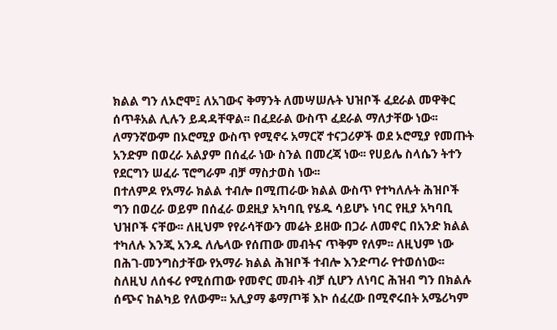ክልል ግን ለኦሮሞ፤ ለአገውና ቅማንት ለመሣሠሉት ህዝቦች ፈደራል መዋቅር ሰጥቶአል ሊሉን ይዳዳቸዋል፡፡ በፈደራል ውስጥ ፈደራል ማለታቸው ነው፡፡
ለማንኛውም በኦሮሚያ ውስጥ የሚኖሩ አማርኛ ተናጋሪዎች ወደ ኦሮሚያ የመጡት አንድም በወረራ አልያም በሰፈራ ነው ስንል በመረጃ ነው፡፡ የሀይሌ ስላሴን ትተን የደርግን ሠፈራ ፕሮግራም ብቻ ማስታወስ ነው፡፡
በተለምዶ የአማራ ክልል ተብሎ በሚጠራው ክልል ውስጥ የተካለሉት ሕዝቦች ግን በወረራ ወይም በሰፈራ ወደዚያ አካባቢ የሄዱ ሳይሆኑ ነባር የዚያ አካባቢ ህዝቦች ናቸው፡፡ ለዚህም የየራሳቸውን መሬት ይዘው በጋራ ለመኖር በአንድ ክልል ተካለሉ እንጂ አንዱ ለሌላው የሰጠው መብትና ጥቅም የለም፡፡ ለዚህም ነው በሕገ-መንግስታቸው የአማራ ክልል ሕዝቦች ተብሎ እንድጣራ የተወሰነው፡፡
ስለዚህ ለሰፋሪ የሚሰጠው የመኖር መብት ብቻ ሲሆን ለነባር ሕዝብ ግን በክልሉ ሰጭና ከልካይ የለውም፡፡ አሊያማ ቆማጦቹ እኮ ሰፈረው በሚኖሩበት አሜሪካም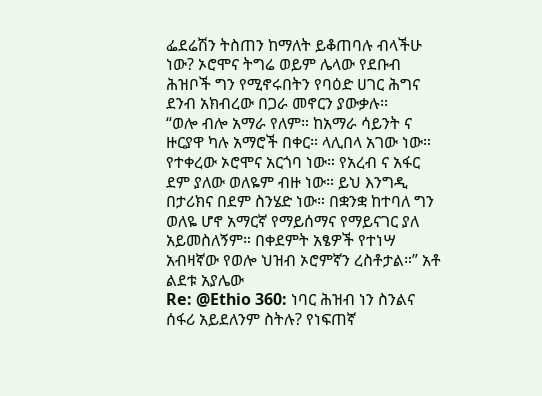ፌደሬሽን ትስጠን ከማለት ይቆጠባሉ ብላችሁ ነው? ኦሮሞና ትግሬ ወይም ሌላው የደቡብ ሕዝቦች ግን የሚኖሩበትን የባዕድ ሀገር ሕግና ደንብ አክብረው በጋራ መኖርን ያውቃሉ፡፡
“ወሎ ብሎ አማራ የለም። ከአማራ ሳይንት ና ዙርያዋ ካሉ አማሮች በቀር። ላሊበላ አገው ነው። የተቀረው ኦሮሞና አርጎባ ነው። የአረብ ና አፋር ደም ያለው ወለዬም ብዙ ነው። ይህ እንግዲ በታሪክና በደም ስንሄድ ነው። በቋንቋ ከተባለ ግን ወለዬ ሆኖ አማርኛ የማይሰማና የማይናገር ያለ አይመስለኝም። በቀደምት አፄዎች የተነሣ አብዛኛው የወሎ ህዝብ ኦሮምኛን ረስቶታል።” አቶ ልደቱ አያሌው
Re: @Ethio 360: ነባር ሕዝብ ነን ስንልና ሰፋሪ አይደለንም ስትሉ? የነፍጠኛ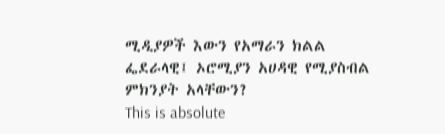ሚዲያዎች እውን የአማራን ክልል ፌደራላዊ፤ ኦሮሚያን አሀዳዊ የሚያስብል ምክንያት አላቸውን?
This is absolute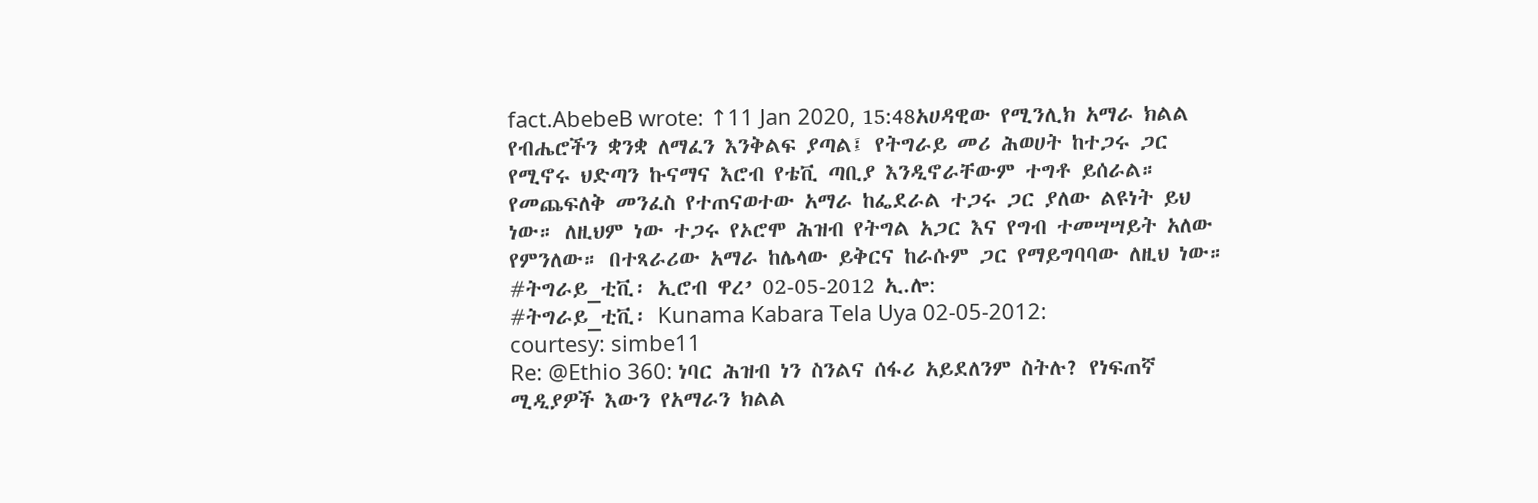fact.AbebeB wrote: ↑11 Jan 2020, 15:48አሀዳዊው የሚንሊክ አማራ ክልል የብሔሮችን ቋንቋ ለማፈን እንቅልፍ ያጣል፤ የትግራይ መሪ ሕወሀት ከተጋሩ ጋር የሚኖሩ ህድጣን ኩናማና እሮብ የቴቪ ጣቢያ እንዲኖራቸውም ተግቶ ይሰራል።
የመጨፍለቅ መንፈስ የተጠናወተው አማራ ከፌደራል ተጋሩ ጋር ያለው ልዩነት ይህ ነው። ለዚህም ነው ተጋሩ የኦሮሞ ሕዝብ የትግል አጋር እና የግብ ተመሣሣይት አለው የምንለው። በተጻራሪው አማራ ከሌላው ይቅርና ከራሱም ጋር የማይግባባው ለዚህ ነው።
#ትግራይ_ቲቪ፡ ኢሮብ ዋረ’ 02-05-2012 ኢ.ሎ:
#ትግራይ_ቲቪ፡ Kunama Kabara Tela Uya 02-05-2012:
courtesy: simbe11
Re: @Ethio 360: ነባር ሕዝብ ነን ስንልና ሰፋሪ አይደለንም ስትሉ? የነፍጠኛ ሚዲያዎች እውን የአማራን ክልል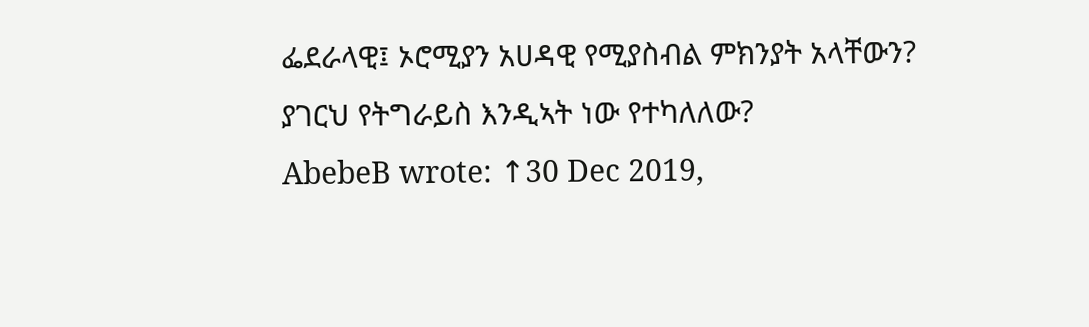ፌደራላዊ፤ ኦሮሚያን አሀዳዊ የሚያስብል ምክንያት አላቸውን?
ያገርህ የትግራይስ እንዲኣት ነው የተካለለው?
AbebeB wrote: ↑30 Dec 2019,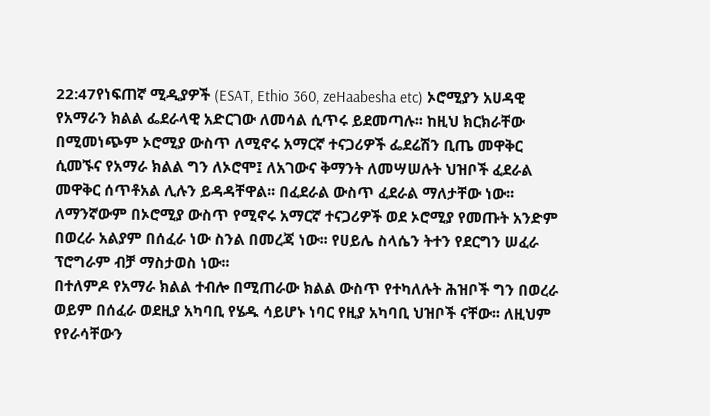22:47የነፍጠኛ ሚዲያዎች (ESAT, Ethio 360, zeHaabesha etc) ኦሮሚያን አሀዳዊ የአማራን ክልል ፌደራላዊ አድርገው ለመሳል ሲጥሩ ይደመጣሉ፡፡ ከዚህ ክርክራቸው በሚመነጭም ኦሮሚያ ውስጥ ለሚኖሩ አማርኛ ተናጋሪዎች ፌደሬሽን ቢጤ መዋቅር ሲመኙና የአማራ ክልል ግን ለኦሮሞ፤ ለአገውና ቅማንት ለመሣሠሉት ህዝቦች ፈደራል መዋቅር ሰጥቶአል ሊሉን ይዳዳቸዋል፡፡ በፈደራል ውስጥ ፈደራል ማለታቸው ነው፡፡
ለማንኛውም በኦሮሚያ ውስጥ የሚኖሩ አማርኛ ተናጋሪዎች ወደ ኦሮሚያ የመጡት አንድም በወረራ አልያም በሰፈራ ነው ስንል በመረጃ ነው፡፡ የሀይሌ ስላሴን ትተን የደርግን ሠፈራ ፕሮግራም ብቻ ማስታወስ ነው፡፡
በተለምዶ የአማራ ክልል ተብሎ በሚጠራው ክልል ውስጥ የተካለሉት ሕዝቦች ግን በወረራ ወይም በሰፈራ ወደዚያ አካባቢ የሄዱ ሳይሆኑ ነባር የዚያ አካባቢ ህዝቦች ናቸው፡፡ ለዚህም የየራሳቸውን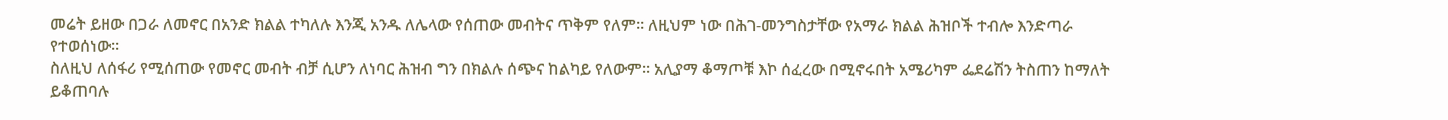መሬት ይዘው በጋራ ለመኖር በአንድ ክልል ተካለሉ እንጂ አንዱ ለሌላው የሰጠው መብትና ጥቅም የለም፡፡ ለዚህም ነው በሕገ-መንግስታቸው የአማራ ክልል ሕዝቦች ተብሎ እንድጣራ የተወሰነው፡፡
ስለዚህ ለሰፋሪ የሚሰጠው የመኖር መብት ብቻ ሲሆን ለነባር ሕዝብ ግን በክልሉ ሰጭና ከልካይ የለውም፡፡ አሊያማ ቆማጦቹ እኮ ሰፈረው በሚኖሩበት አሜሪካም ፌደሬሽን ትስጠን ከማለት ይቆጠባሉ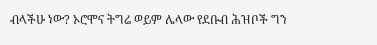ብላችሁ ነው? ኦሮሞና ትግሬ ወይም ሌላው የደቡብ ሕዝቦች ግን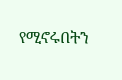የሚኖሩበትን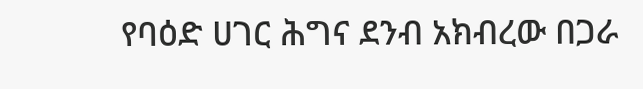የባዕድ ሀገር ሕግና ደንብ አክብረው በጋራ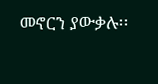መኖርን ያውቃሉ፡፡